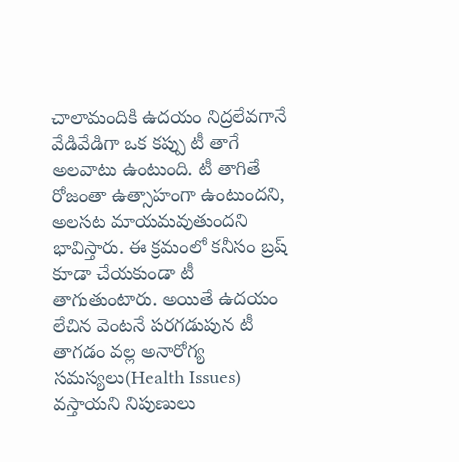చాలామందికి ఉదయం నిద్రలేవగానే వేడివేడిగా ఒక కప్పు టీ తాగే అలవాటు ఉంటుంది. టీ తాగితే రోజంతా ఉత్సాహంగా ఉంటుందని, అలసట మాయమవుతుందని భావిస్తారు. ఈ క్రమంలో కనీసం బ్రష్ కూడా చేయకుండా టీ తాగుతుంటారు. అయితే ఉదయం లేచిన వెంటనే పరగడుపున టీ తాగడం వల్ల అనారోగ్య సమస్యలు(Health Issues) వస్తాయని నిపుణులు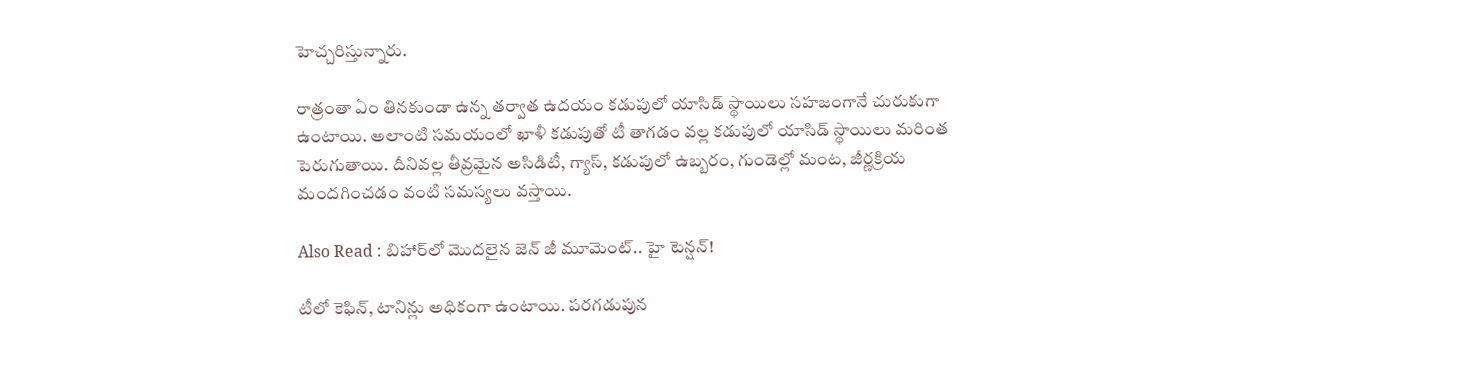హెచ్చరిస్తున్నారు.

రాత్రంతా ఏం తినకుండా ఉన్న తర్వాత ఉదయం కడుపులో యాసిడ్ స్థాయిలు సహజంగానే చురుకుగా ఉంటాయి. అలాంటి సమయంలో ఖాళీ కడుపుతో టీ తాగడం వల్ల కడుపులో యాసిడ్ స్థాయిలు మరింత పెరుగుతాయి. దీనివల్ల తీవ్రమైన అసిడిటీ, గ్యాస్, కడుపులో ఉబ్బరం, గుండెల్లో మంట, జీర్ణక్రియ మందగించడం వంటి సమస్యలు వస్తాయి.

Also Read : బిహార్‌లో మొదలైన జెన్ జీ మూమెంట్.. హై టెన్షన్!

టీలో కెఫిన్, టానిన్లు అధికంగా ఉంటాయి. పరగడుపున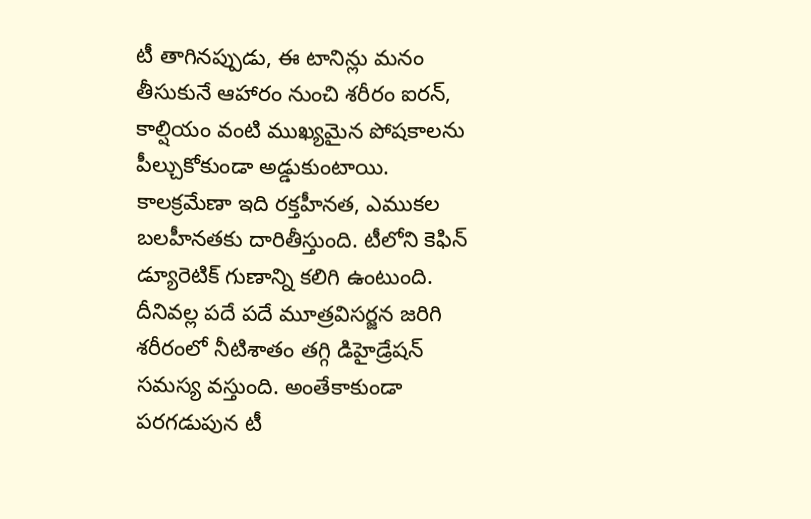టీ తాగినప్పుడు, ఈ టానిన్లు మనం తీసుకునే ఆహారం నుంచి శరీరం ఐరన్, కాల్షియం వంటి ముఖ్యమైన పోషకాలను పీల్చుకోకుండా అడ్డుకుంటాయి. కాలక్రమేణా ఇది రక్తహీనత, ఎముకల బలహీనతకు దారితీస్తుంది. టీలోని కెఫిన్ డ్యూరెటిక్ గుణాన్ని కలిగి ఉంటుంది. దీనివల్ల పదే పదే మూత్రవిసర్జన జరిగి శరీరంలో నీటిశాతం తగ్గి డిహైడ్రేషన్ సమస్య వస్తుంది. అంతేకాకుండా పరగడుపున టీ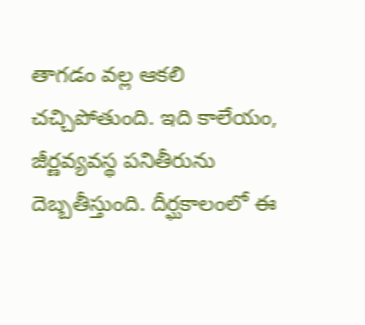తాగడం వల్ల ఆకలి చచ్చిపోతుంది. ఇది కాలేయం, జీర్ణవ్యవస్థ పనితీరును దెబ్బతీస్తుంది. దీర్ఘకాలంలో ఈ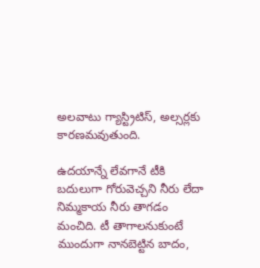అలవాటు గ్యాస్ట్రిటిస్, అల్సర్లకు కారణమవుతుంది.

ఉదయాన్నే లేవగానే టీకి బదులుగా గోరువెచ్చని నీరు లేదా నిమ్మకాయ నీరు తాగడం మంచిది. టీ తాగాలనుకుంటే ముందుగా నానబెట్టిన బాదం,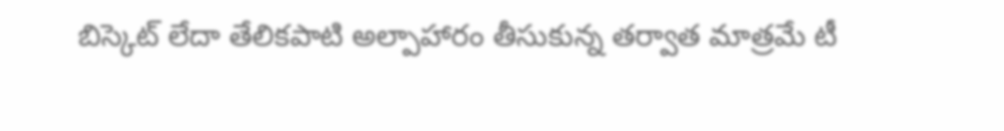బిస్కెట్ లేదా తేలికపాటి అల్పాహారం తీసుకున్న తర్వాత మాత్రమే టీ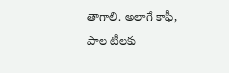తాగాలి. అలాగే కాఫీ, పాల టీలకు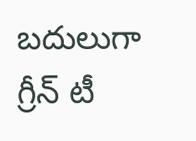బదులుగా గ్రీన్ టీ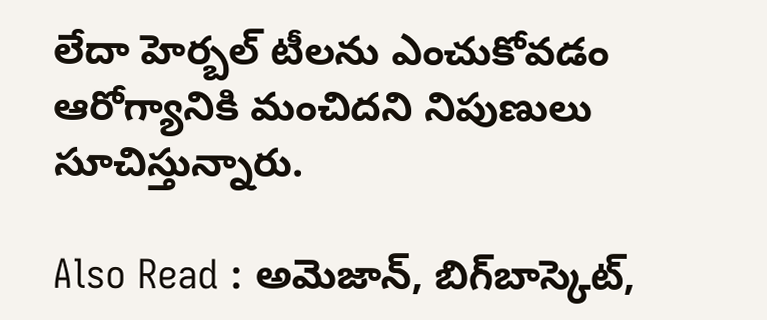లేదా హెర్బల్ టీలను ఎంచుకోవడం ఆరోగ్యానికి మంచిదని నిపుణులు సూచిస్తున్నారు.

Also Read : అమెజాన్, బిగ్‌బాస్కెట్,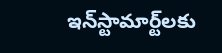ఇన్‌స్టామార్ట్‌లకు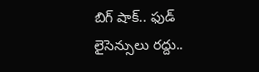బిగ్ షాక్.. ఫుడ్ లైసెన్సులు రద్దు..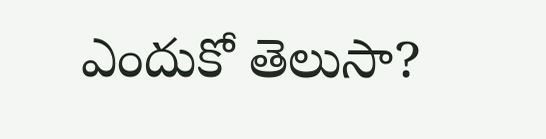ఎందుకో తెలుసా?